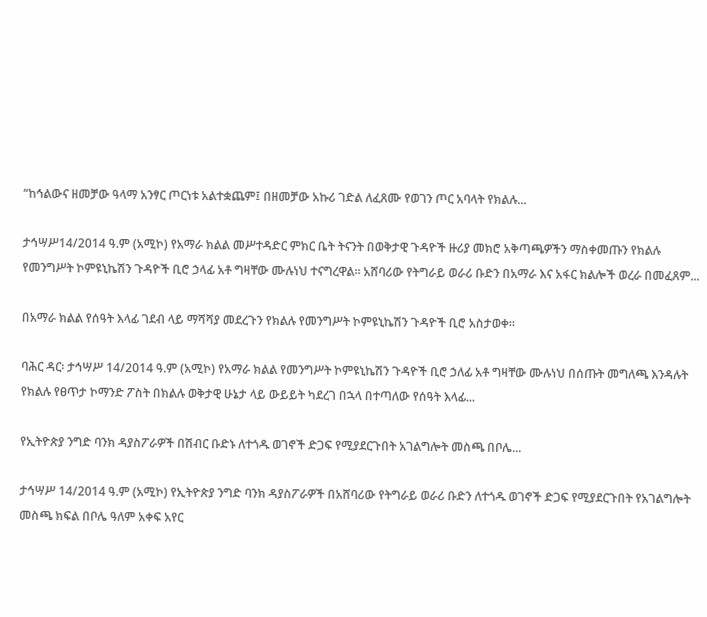“ከኅልውና ዘመቻው ዓላማ አንፃር ጦርነቱ አልተቋጨም፤ በዘመቻው አኩሪ ገድል ለፈጸሙ የወገን ጦር አባላት የክልሉ...

ታኅሣሥ14/2014 ዓ.ም (አሚኮ) የአማራ ክልል መሥተዳድር ምክር ቤት ትናንት በወቅታዊ ጉዳዮች ዙሪያ መክሮ አቅጣጫዎችን ማስቀመጡን የክልሉ የመንግሥት ኮምዩኒኬሽን ጉዳዮች ቢሮ ኃላፊ አቶ ግዛቸው ሙሉነህ ተናግረዋል፡፡ አሸባሪው የትግራይ ወራሪ ቡድን በአማራ እና አፋር ክልሎች ወረራ በመፈጸም...

በአማራ ክልል የሰዓት እላፊ ገደብ ላይ ማሻሻያ መደረጉን የክልሉ የመንግሥት ኮምዩኒኬሽን ጉዳዮች ቢሮ አስታወቀ፡፡

ባሕር ዳር፡ ታኅሣሥ 14/2014 ዓ.ም (አሚኮ) የአማራ ክልል የመንግሥት ኮምዩኒኬሽን ጉዳዮች ቢሮ ኃለፊ አቶ ግዛቸው ሙሉነህ በሰጡት መግለጫ እንዳሉት የክልሉ የፀጥታ ኮማንድ ፖስት በክልሉ ወቅታዊ ሁኔታ ላይ ውይይት ካደረገ በኋላ በተጣለው የሰዓት እላፊ...

የኢትዮጵያ ንግድ ባንክ ዳያስፖራዎች በሽብር ቡድኑ ለተጎዱ ወገኖች ድጋፍ የሚያደርጉበት አገልግሎት መስጫ በቦሌ...

ታኅሣሥ 14/2014 ዓ.ም (አሚኮ) የኢትዮጵያ ንግድ ባንክ ዳያስፖራዎች በአሸባሪው የትግራይ ወራሪ ቡድን ለተጎዱ ወገኖች ድጋፍ የሚያደርጉበት የአገልግሎት መስጫ ክፍል በቦሌ ዓለም አቀፍ አየር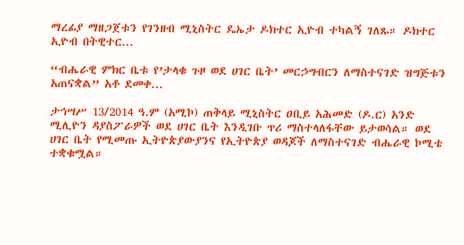ማረፊያ ማዘጋጀቱን የገንዘብ ሚኒስትር ዴኤታ ዶክተር ኢዮብ ተካልኝ ገለጹ። ዶክተር ኢዮብ በትዊተር...

“ብሔራዊ ምክር ቤቱ የ’ታላቁ ጉዞ ወደ ሀገር ቤት’ መርኃግብርን ለማስተናገድ ዝግጅቱን አጠናቋል” አቶ ደመቀ...

ታኅሣሥ 13/2014 ዓ.ም (አሚኮ) ጠቅላይ ሚኒስትር ዐቢይ አሕመድ (ዶ.ር) አንድ ሚሊዮን ዳያስፖራዎች ወደ ሀገር ቤት እንዲገቡ ጥሪ ማስተላለፋቸው ይታወሳል። ወደ ሀገር ቤት የሚመጡ ኢትዮጵያውያንና የኢትዮጵያ ወዳጆች ለማስተናገድ ብሔራዊ ኮሚቴ ተቋቁሟል።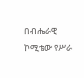በብሔራዊ ኮሚቴው የሥራ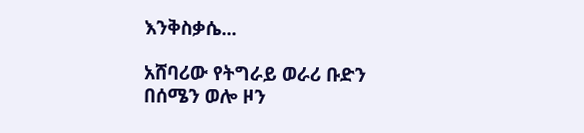እንቅስቃሴ...

አሸባሪው የትግራይ ወራሪ ቡድን በሰሜን ወሎ ዞን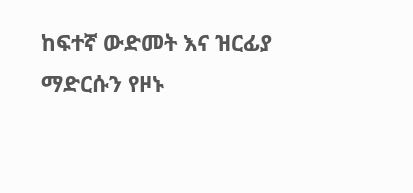ከፍተኛ ውድመት እና ዝርፊያ ማድርሱን የዞኑ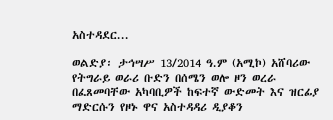አስተዳደር...

ወልድያ፡ ታኅሣሥ 13/2014 ዓ.ም (አሚኮ) አሸባሪው የትግራይ ወራሪ ቡድን በሰሜን ወሎ ዞን ወረራ በፈጸመባቸው አካባቢዎች ከፍተኛ ውድመት እና ዝርፊያ ማድርሱን የዞኑ ዋና አስተዳዳሪ ዲያቆን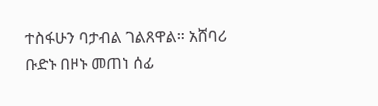ተስፋሁን ባታብል ገልጸዋል። አሸባሪ ቡድኑ በዞኑ መጠነ ሰፊ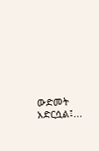ውድመት አድርሷል፤...